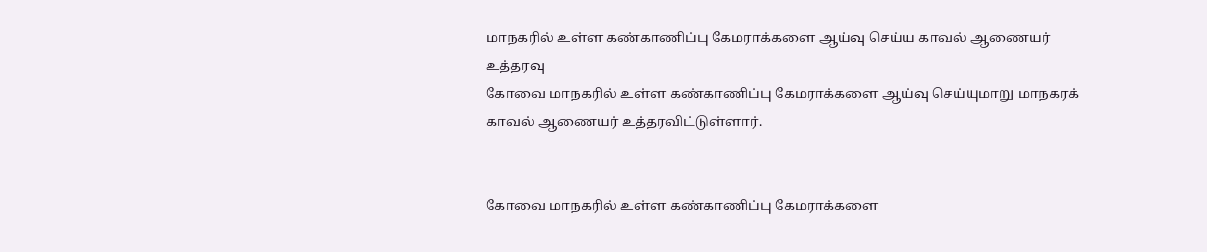மாநகரில் உள்ள கண்காணிப்பு கேமராக்களை ஆய்வு செய்ய காவல் ஆணையர் உத்தரவு
கோவை மாநகரில் உள்ள கண்காணிப்பு கேமராக்களை ஆய்வு செய்யுமாறு மாநகரக் காவல் ஆணையர் உத்தரவிட்டுள்ளார்.


கோவை மாநகரில் உள்ள கண்காணிப்பு கேமராக்களை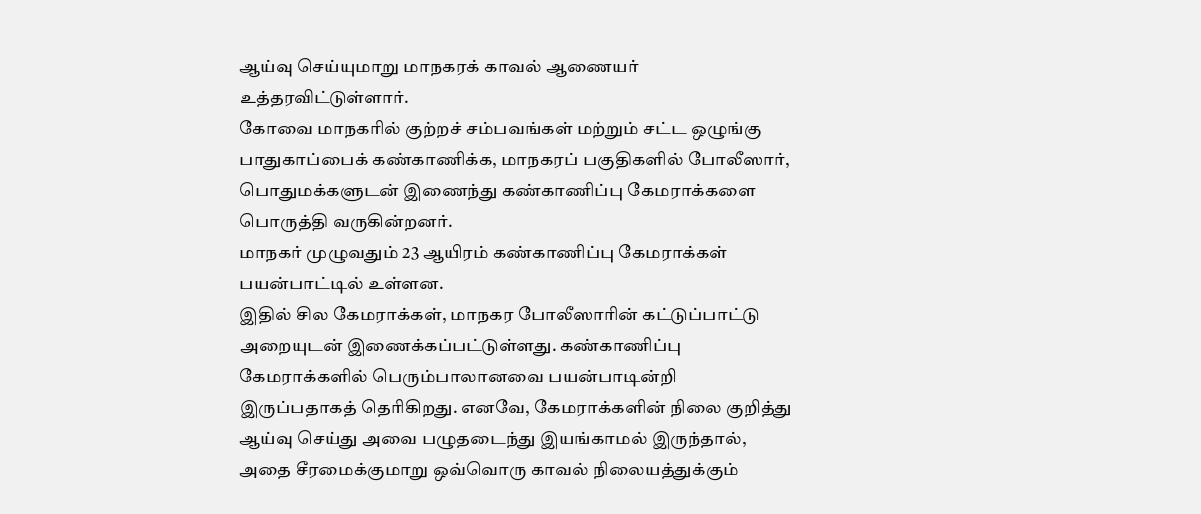ஆய்வு செய்யுமாறு மாநகரக் காவல் ஆணையர் உத்தரவிட்டுள்ளார்.
கோவை மாநகரில் குற்றச் சம்பவங்கள் மற்றும் சட்ட ஒழுங்கு பாதுகாப்பைக் கண்காணிக்க, மாநகரப் பகுதிகளில் போலீஸார், பொதுமக்களுடன் இணைந்து கண்காணிப்பு கேமராக்களை பொருத்தி வருகின்றனர்.
மாநகர் முழுவதும் 23 ஆயிரம் கண்காணிப்பு கேமராக்கள் பயன்பாட்டில் உள்ளன.
இதில் சில கேமராக்கள், மாநகர போலீஸாரின் கட்டுப்பாட்டு அறையுடன் இணைக்கப்பட்டுள்ளது. கண்காணிப்பு கேமராக்களில் பெரும்பாலானவை பயன்பாடின்றி இருப்பதாகத் தெரிகிறது. எனவே, கேமராக்களின் நிலை குறித்து ஆய்வு செய்து அவை பழுதடைந்து இயங்காமல் இருந்தால், அதை சீரமைக்குமாறு ஒவ்வொரு காவல் நிலையத்துக்கும்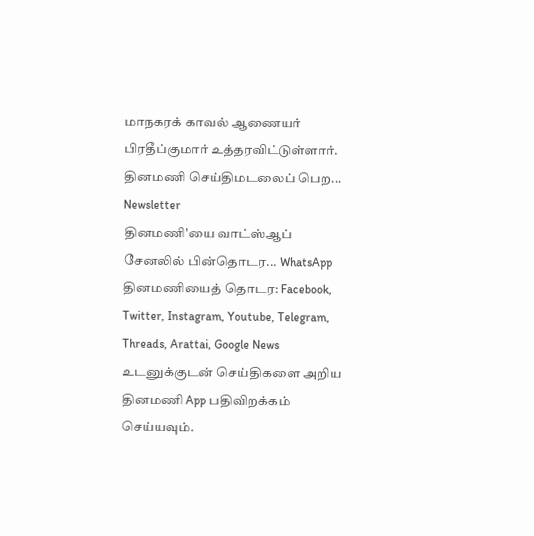மாநகரக் காவல் ஆணையர் பிரதீப்குமார் உத்தரவிட்டுள்ளார்.
தினமணி செய்திமடலைப் பெற... Newsletter
தினமணி'யை வாட்ஸ்ஆப் சேனலில் பின்தொடர... WhatsApp
தினமணியைத் தொடர: Facebook, Twitter, Instagram, Youtube, Telegram, Threads, Arattai, Google News
உடனுக்குடன் செய்திகளை அறிய தினமணி App பதிவிறக்கம் செய்யவும்.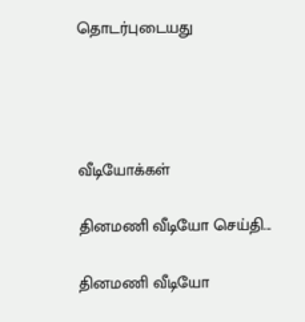தொடர்புடையது




வீடியோக்கள்

தினமணி வீடியோ செய்தி...

தினமணி வீடியோ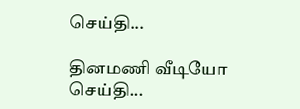செய்தி...

தினமணி வீடியோ செய்தி...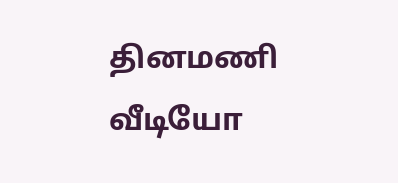தினமணி வீடியோ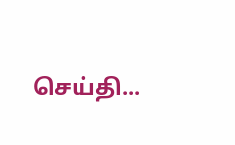செய்தி...